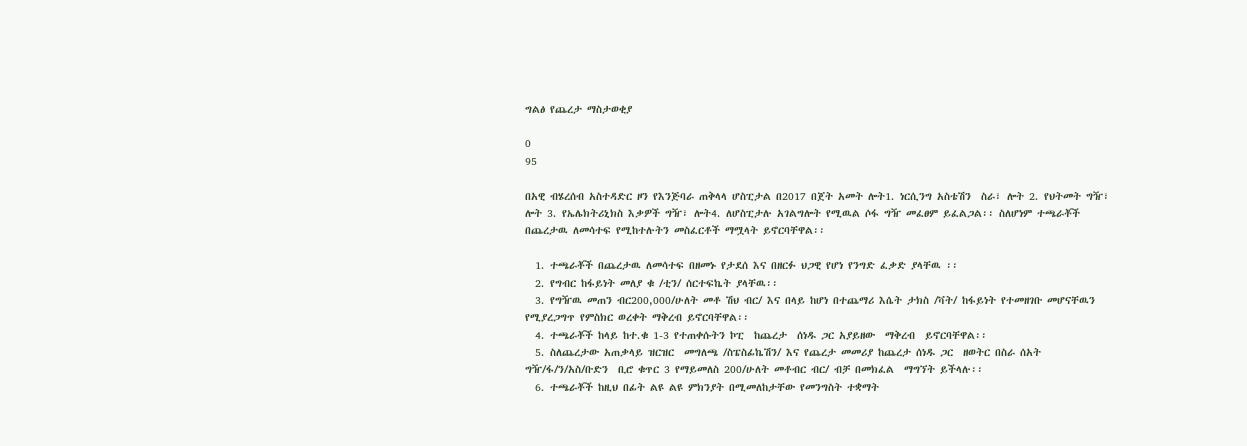ግልፅ የጨረታ ማስታወቂያ

0
95

በአዊ ብሄረሰብ አስተዳድር ዞን የእንጅባራ ጠቅላላ ሆስፒታል በ2017 በጀት አመት ሎት1. ነርሲንግ አስቴሽን  ስራ፣ ሎት 2. የህትመት ግዥ፣ ሎት 3. የኤሌክትሪኒክስ እቃዎች ግዥ፣ ሎት4. ለሆስፒታሉ አገልግሎት የሚዉል ሶፋ ግዥ መፈፀም ይፈልጋል፡፡ ስለሆነም ተጫራቾች በጨረታዉ ለመሳተፍ የሚከተሉትን መስፈርቶች ማሟላት ይኖርባቸዋል፡፡

  1. ተጫራቾች በጨረታዉ ለመሳተፍ በዘመኑ የታደሰ እና በዘርፉ ህጋዊ የሆነ የንግድ ፈቃድ ያላቸዉ ፡፡
  2. የግብር ከፋይነት መለያ ቁ /ቲን/ ሰርተፍኬት ያላቸዉ፡፡
  3. የግዥዉ መጠን ብር200,000/ሁለት መቶ ሽህ ብር/ እና በላይ ከሆነ በተጨማሪ እሴት ታክስ /ቫት/ ከፋይነት የተመዘገቡ መሆናቸዉን  የሚያረጋግጥ የምስክር ወረቀት ማቅረብ ይኖርባቸዋል፡፡
  4. ተጫራቾች ከላይ ከተ.ቁ 1-3 የተጠቀሱትን ኮፒ  ከጨረታ  ሰነዱ ጋር አያይዘው  ማቅረብ  ይኖርባቸዋል፡፡
  5. ስለጨረታው አጠቃላይ ዝርዝር  መግለጫ /ስፔስፊኬሽን/ እና የጨረታ መመሪያ ከጨረታ ሰነዱ ጋር  ዘወትር በስራ ሰአት ግዥ/ፋ/ን/አስ/ቡድን  ቢሮ ቁጥር 3 የማይመለስ 200/ሁለት መቶብር ብር/ ብቻ በመክፈል  ማግኘት ይችላሉ፡፡
  6. ተጫራቾች ከዚህ በፊት ልዩ ልዩ ምክንያት በሚመለከታቸው የመንግስት ተቋማት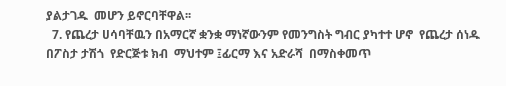ያልታገዱ  መሆን ይኖርባቸዋል፡፡
  7. የጨረታ ሀሳባቸዉን በአማርኛ ቋንቋ ማነኛውንም የመንግስት ግብር ያካተተ ሆኖ  የጨረታ ሰነዱ  በፖስታ ታሽጎ  የድርጅቱ ክብ  ማህተም ፤ፊርማ እና አድራሻ  በማስቀመጥ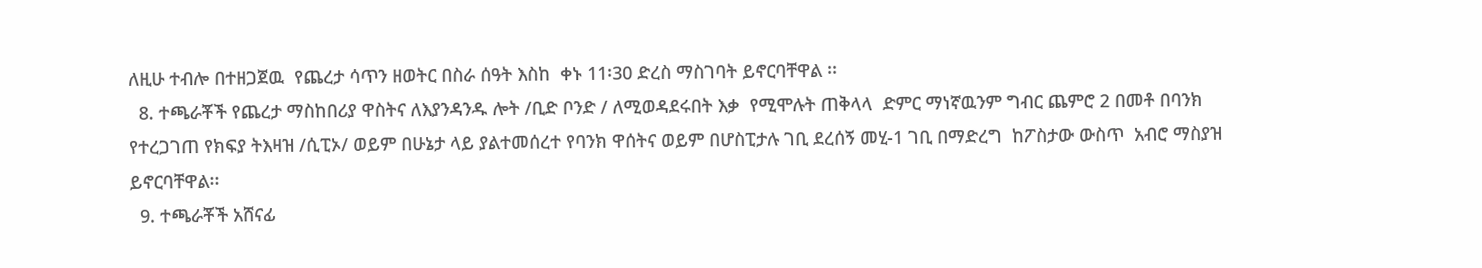ለዚሁ ተብሎ በተዘጋጀዉ  የጨረታ ሳጥን ዘወትር በስራ ሰዓት እስከ  ቀኑ 11፡30 ድረስ ማስገባት ይኖርባቸዋል ፡፡
  8. ተጫራቾች የጨረታ ማስከበሪያ ዋስትና ለእያንዳንዱ ሎት /ቢድ ቦንድ / ለሚወዳደሩበት እቃ  የሚሞሉት ጠቅላላ  ድምር ማነኛዉንም ግብር ጨምሮ 2 በመቶ በባንክ የተረጋገጠ የክፍያ ትእዛዝ /ሲፒኦ/ ወይም በሁኔታ ላይ ያልተመሰረተ የባንክ ዋሰትና ወይም በሆስፒታሉ ገቢ ደረሰኝ መሂ-1 ገቢ በማድረግ  ከፖስታው ውስጥ  አብሮ ማስያዝ ይኖርባቸዋል፡፡
  9. ተጫራቾች አሸናፊ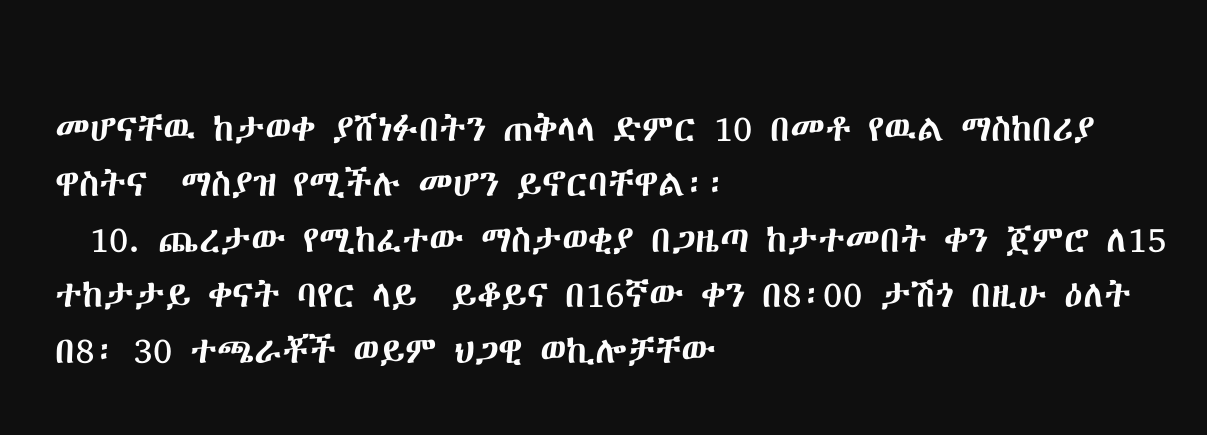መሆናቸዉ ከታወቀ ያሸነፉበትን ጠቅላላ ድምር 10 በመቶ የዉል ማስከበሪያ ዋስትና  ማስያዝ የሚችሉ መሆን ይኖርባቸዋል፡፡
  10. ጨረታው የሚከፈተው ማስታወቂያ በጋዜጣ ከታተመበት ቀን ጀምሮ ለ15 ተከታታይ ቀናት ባየር ላይ  ይቆይና በ16ኛው ቀን በ8፡00 ታሽጎ በዚሁ ዕለት  በ8፡ 30 ተጫራቾች ወይም ህጋዊ ወኪሎቻቸው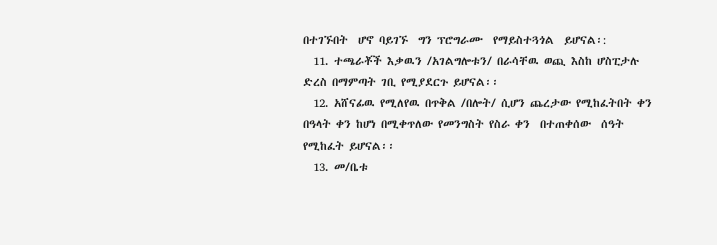በተገኙበት  ሆኖ ባይገኙ  ግን ፕሮግራሙ  የማይስተጓጎል  ይሆናል፡:
  11. ተጫራቾች እቃዉን /አገልግሎቱን/ በራሳቸዉ ወጪ እስከ ሆስፒታሉ ድረስ በማምጣት ገቢ የሚያደርጉ ይሆናል፡፡
  12. አሸናፊዉ የሚለየዉ በጥቅል /በሎት/ ሲሆን ጨረታው የሚከፈትበት ቀን በዓላት ቀን ከሆነ በሚቀጥለው የመንግስት የስራ ቀን  በተጠቀሰው  ሰዓት የሚከፈት ይሆናል፡፡
  13. መ/ቤቱ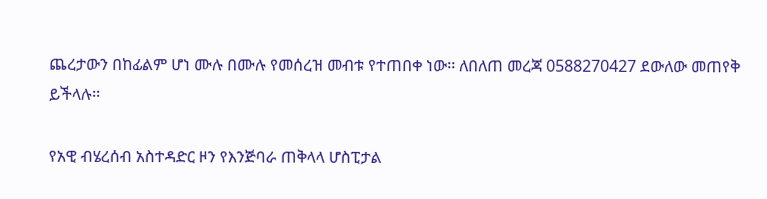ጨረታውን በከፊልም ሆነ ሙሉ በሙሉ የመሰረዝ መብቱ የተጠበቀ ነው፡፡ ለበለጠ መረጃ 0588270427 ደውለው መጠየቅ ይችላሉ፡፡

የአዊ ብሄረሰብ አስተዳድር ዞን የእንጅባራ ጠቅላላ ሆስፒታል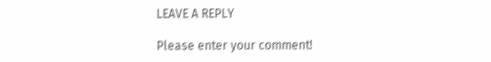LEAVE A REPLY

Please enter your comment!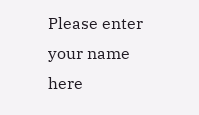Please enter your name here